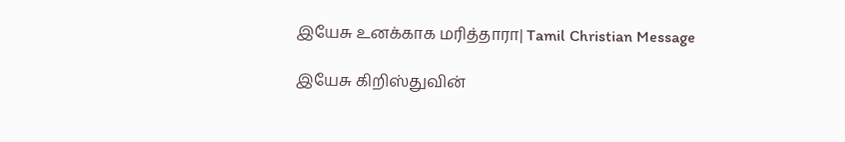இயேசு உனக்காக மரித்தாரா| Tamil Christian Message

இயேசு கிறிஸ்துவின்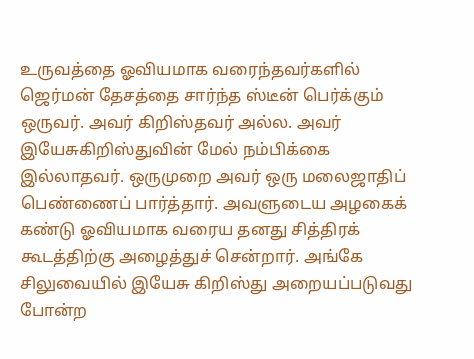உருவத்தை ஓவியமாக வரைந்தவர்களில் ஜெர்மன் தேசத்தை சார்ந்த ஸ்டீன் பெர்க்கும் ஒருவர். அவர் கிறிஸ்தவர் அல்ல. அவர் இயேசுகிறிஸ்துவின் மேல் நம்பிக்கை இல்லாதவர். ஒருமுறை அவர் ஒரு மலைஜாதிப் பெண்ணைப் பார்த்தார். அவளுடைய அழகைக் கண்டு ஓவியமாக வரைய தனது சித்திரக் கூடத்திற்கு அழைத்துச் சென்றார். அங்கே சிலுவையில் இயேசு கிறிஸ்து அறையப்படுவது போன்ற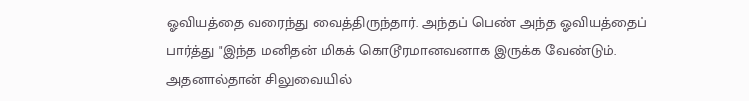ஓவியத்தை வரைந்து வைத்திருந்தார். அந்தப் பெண் அந்த ஓவியத்தைப் பார்த்து "இந்த மனிதன் மிகக் கொடூரமானவனாக இருக்க வேண்டும். அதனால்தான் சிலுவையில்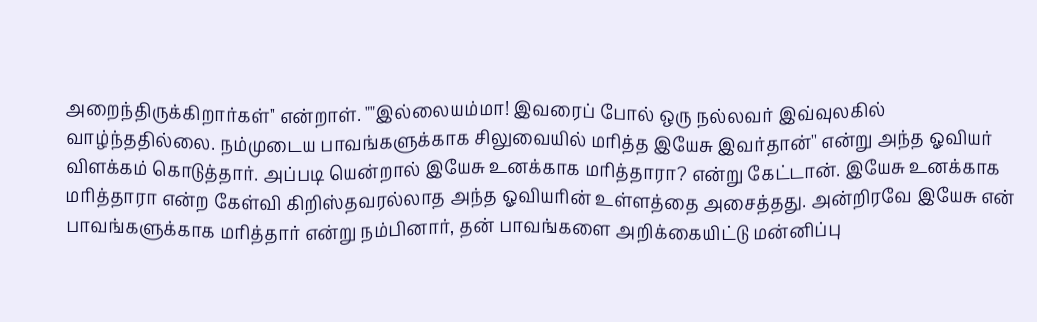அறைந்திருக்கிறார்கள்'' என்றாள். ""இல்லையம்மா! இவரைப் போல் ஒரு நல்லவர் இவ்வுலகில் வாழ்ந்ததில்லை. நம்முடைய பாவங்களுக்காக சிலுவையில் மரித்த இயேசு இவர்தான்'' என்று அந்த ஓவியர் விளக்கம் கொடுத்தார். அப்படி யென்றால் இயேசு உனக்காக மரித்தாரா? என்று கேட்டான். இயேசு உனக்காக மரித்தாரா என்ற கேள்வி கிறிஸ்தவரல்லாத அந்த ஓவியரின் உள்ளத்தை அசைத்தது. அன்றிரவே இயேசு என் பாவங்களுக்காக மரித்தார் என்று நம்பினார், தன் பாவங்களை அறிக்கையிட்டு மன்னிப்பு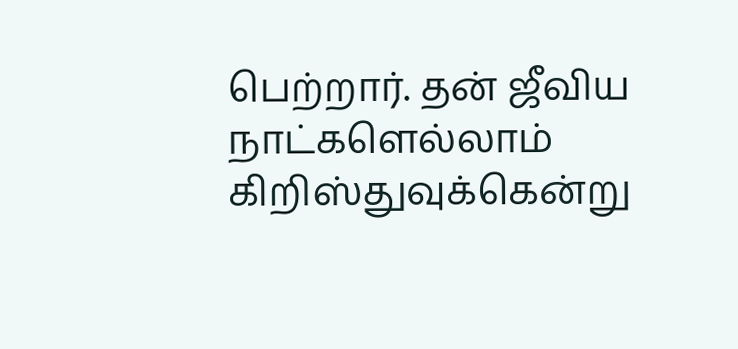பெற்றார். தன் ஜீவிய நாட்களெல்லாம் கிறிஸ்துவுக்கென்று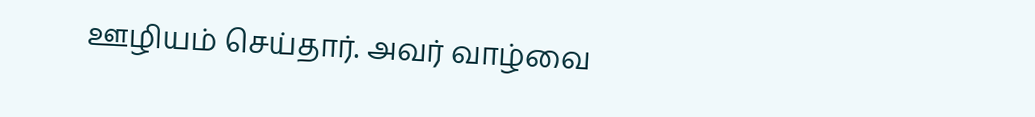ஊழியம் செய்தார். அவர் வாழ்வை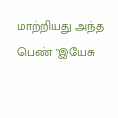மாற்றியது அந்த பெண் "இயேசு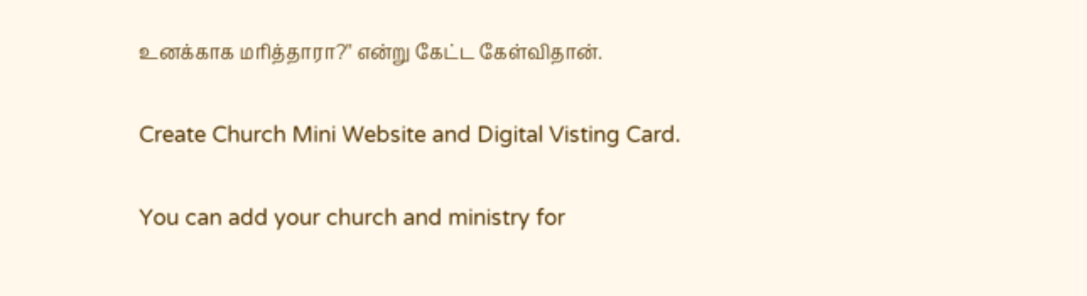உனக்காக மரித்தாரா?'' என்று கேட்ட கேள்விதான்.

Create Church Mini Website and Digital Visting Card.

You can add your church and ministry for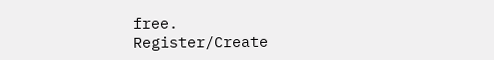free.
Register/Create